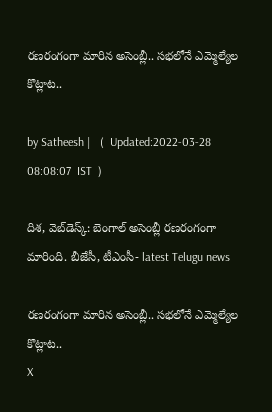రణరంగంగా మారిన అసెంబ్లీ.. సభలోనే ఎమ్మెల్యేల కొట్లాట..

by Satheesh |   (  Updated:2022-03-28 08:08:07  IST  )

దిశ, వెబ్‌డెస్క్: బెంగాల్ అసెంబ్లీ రణరంగంగా మారింది. బీజేసీ, టీఎంసీ- latest Telugu news

రణరంగంగా మారిన అసెంబ్లీ.. సభలోనే ఎమ్మెల్యేల కొట్లాట..
X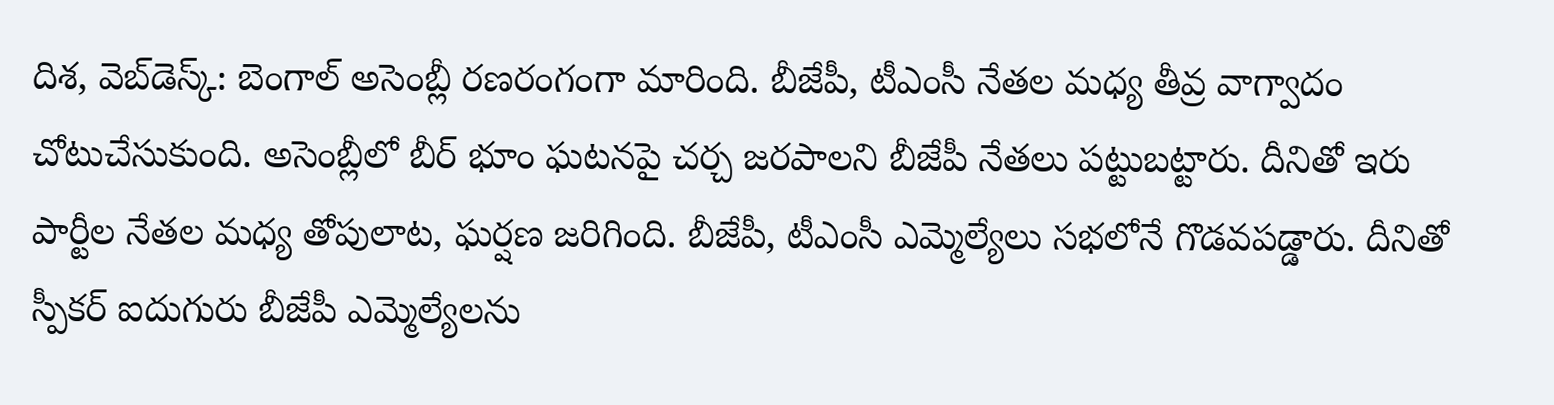దిశ, వెబ్‌డెస్క్: బెంగాల్ అసెంబ్లీ రణరంగంగా మారింది. బీజేపీ, టీఎంసీ నేతల మధ్య తీవ్ర వాగ్వాదం చోటుచేసుకుంది. అసెంబ్లీలో బీర్ భూం ఘటనపై చర్చ జరపాలని బీజేపీ నేతలు పట్టుబట్టారు. దీనితో ఇరు పార్టీల నేతల మధ్య తోపులాట, ఘర్షణ జరిగింది. బీజేపీ, టీఎంసీ ఎమ్మెల్యేలు సభలోనే గొడవపడ్డారు. దీనితో స్పీకర్ ఐదుగురు బీజేపీ ఎమ్మెల్యేలను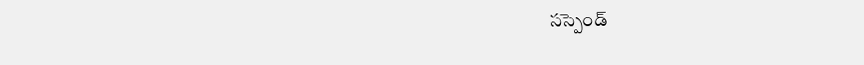సస్పెండ్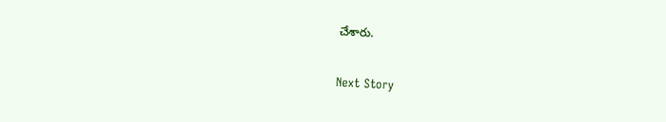చేశారు.

Next Story